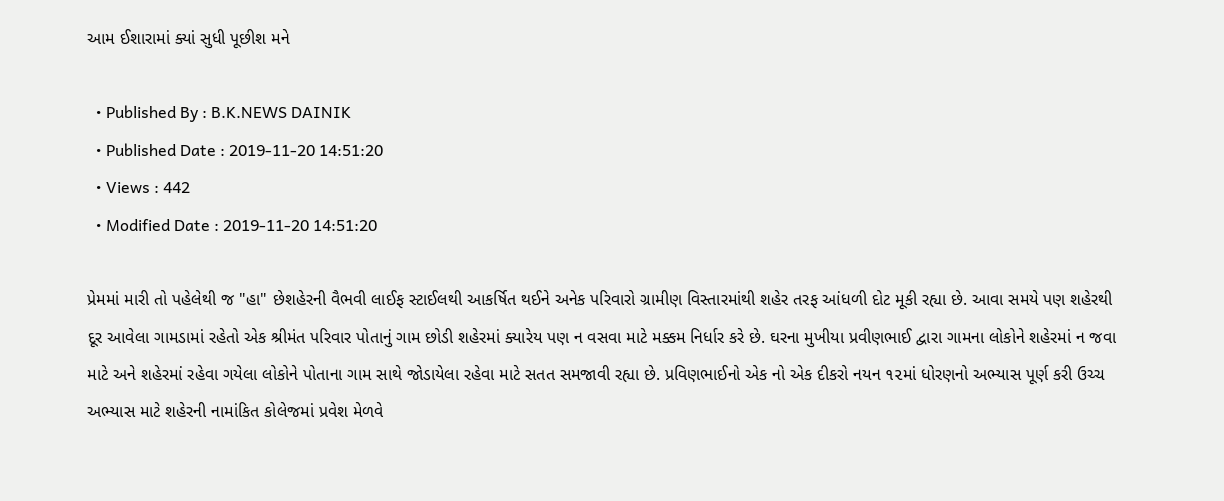આમ ઈશારામાં ક્યાં સુધી પૂછીશ મને

  • Published By : B.K.NEWS DAINIK
  • Published Date : 2019-11-20 14:51:20
  • Views : 442
  • Modified Date : 2019-11-20 14:51:20

પ્રેમમાં મારી તો પહેલેથી જ "હા" છેશહેરની વૈભવી લાઈફ સ્ટાઈલથી આકર્ષિત થઈને અનેક પરિવારો ગ્રામીણ વિસ્તારમાંથી શહેર તરફ આંધળી દોટ મૂકી રહ્યા છે. આવા સમયે પણ શહેરથી દૂર આવેલા ગામડામાં રહેતો એક શ્રીમંત પરિવાર પોતાનું ગામ છોડી શહેરમાં ક્યારેય પણ ન વસવા માટે મક્કમ નિર્ધાર કરે છે. ઘરના મુખીયા પ્રવીણભાઈ દ્વારા ગામના લોકોને શહેરમાં ન જવા માટે અને શહેરમાં રહેવા ગયેલા લોકોને પોતાના ગામ સાથે જોડાયેલા રહેવા માટે સતત સમજાવી રહ્યા છે. પ્રવિણભાઈનો એક નો એક દીકરો નયન ૧૨માં ધોરણનો અભ્યાસ પૂર્ણ કરી ઉચ્ચ અભ્યાસ માટે શહેરની નામાંકિત કોલેજમાં પ્રવેશ મેળવે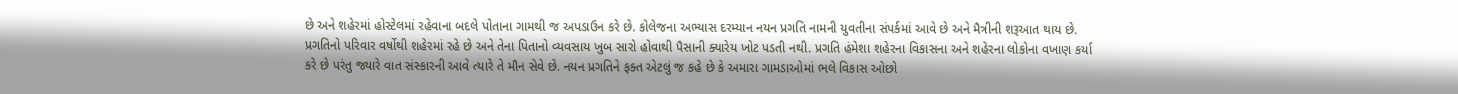છે અને શહેરમાં હોસ્ટેલમાં રહેવાના બદલે પોતાના ગામથી જ અપડાઉન કરે છે. કોલેજના અભ્યાસ દરમ્યાન નયન પ્રગતિ નામની યુવતીના સંપર્કમાં આવે છે અને મૈત્રીની શરૂઆત થાય છે. પ્રગતિનો પરિવાર વર્ષોથી શહેરમાં રહે છે અને તેના પિતાનો વ્યવસાય ખુબ સારો હોવાથી પૈસાની ક્યારેય ખોટ પડતી નથી. પ્રગતિ હંમેશા શહેરના વિકાસના અને શહેરના લોકોના વખાણ કર્યા કરે છે પરંતુ જ્યારે વાત સંસ્કારની આવે ત્યારે તે મૌન સેવે છે. નયન પ્રગતિને ફક્ત એટલું જ કહે છે કે અમારા ગામડાઓમાં ભલે વિકાસ ઓછો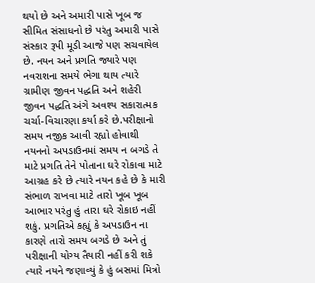થયો છે અને અમારી પાસે ખૂબ જ સીમિત સંસાધનો છે પરંતુ અમારી પાસે સંસ્કાર રૂપી મૂડી આજે પણ સચવાયેલ છે. નયન અને પ્રગતિ જ્યારે પણ નવરાશના સમયે ભેગા થાય ત્યારે ગ્રામીણ જીવન પદ્ધતિ અને શહેરી જીવન પદ્ધતિ અંગે અવશ્ય સકારાત્મક ચર્ચા-વિચારણા કર્યા કરે છે.પરીક્ષાનો સમય નજીક આવી રહ્યો હોવાથી નયનનો અપડાઉનમાં સમય ન બગડે તે માટે પ્રગતિ તેને પોતાના ઘરે રોકાવા માટે આગ્રહ કરે છે ત્યારે નયન કહે છે કે મારી સંભાળ રાખવા માટે તારો ખૂબ ખૂબ આભાર પરંતુ હું તારા ઘરે રોકાઇ નહીં શકું. પ્રગતિએ કહ્યું કે અપડાઉન ના કારણે તારો સમય બગડે છે અને તું પરીક્ષાની યોગ્ય તૈયારી નહીં કરી શકે ત્યારે નયને જણાવ્યું કે હું બસમાં મિત્રો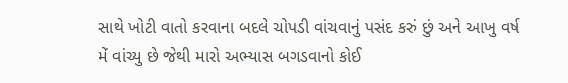સાથે ખોટી વાતો કરવાના બદલે ચોપડી વાંચવાનું પસંદ કરું છું અને આખુ વર્ષ મેં વાંચ્યુ છે જેથી મારો અભ્યાસ બગડવાનો કોઈ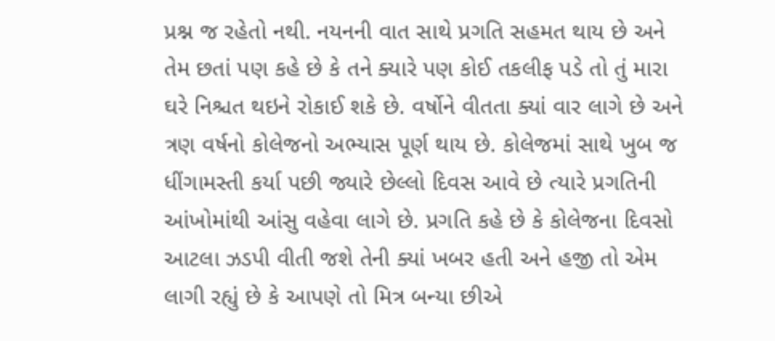પ્રશ્ન જ રહેતો નથી. નયનની વાત સાથે પ્રગતિ સહમત થાય છે અને તેમ છતાં પણ કહે છે કે તને ક્યારે પણ કોઈ તકલીફ પડે તો તું મારા ઘરે નિશ્ચત થઇને રોકાઈ શકે છે. વર્ષોને વીતતા ક્યાં વાર લાગે છે અને ત્રણ વર્ષનો કોલેજનો અભ્યાસ પૂર્ણ થાય છે. કોલેજમાં સાથે ખુબ જ ધીંગામસ્તી કર્યા પછી જ્યારે છેલ્લો દિવસ આવે છે ત્યારે પ્રગતિની આંખોમાંથી આંસુ વહેવા લાગે છે. પ્રગતિ કહે છે કે કોલેજના દિવસો આટલા ઝડપી વીતી જશે તેની ક્યાં ખબર હતી અને હજી તો એમ લાગી રહ્યું છે કે આપણે તો મિત્ર બન્યા છીએ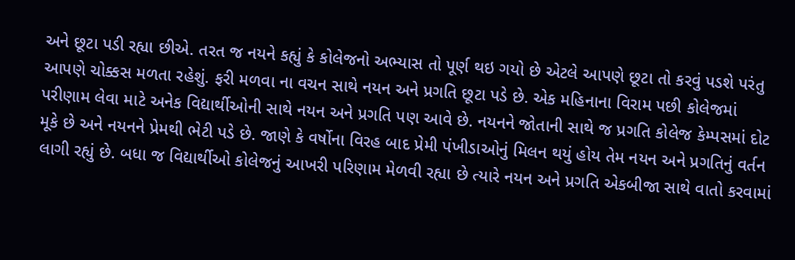અને છૂટા પડી રહ્યા છીએ. તરત જ નયને કહ્યું કે કોલેજનો અભ્યાસ તો પૂર્ણ થઇ ગયો છે એટલે આપણે છૂટા તો કરવું પડશે પરંતુ આપણે ચોક્કસ મળતા રહેશું. ફરી મળવા ના વચન સાથે નયન અને પ્રગતિ છૂટા પડે છે. એક મહિનાના વિરામ પછી કોલેજમાં પરીણામ લેવા માટે અનેક વિદ્યાર્થીઓની સાથે નયન અને પ્રગતિ પણ આવે છે. નયનને જોતાની સાથે જ પ્રગતિ કોલેજ કેમ્પસમાં દોટ મૂકે છે અને નયનને પ્રેમથી ભેટી પડે છે. જાણે કે વર્ષોના વિરહ બાદ પ્રેમી પંખીડાઓનું મિલન થયું હોય તેમ નયન અને પ્રગતિનું વર્તન લાગી રહ્યું છે. બધા જ વિદ્યાર્થીઓ કોલેજનું આખરી પરિણામ મેળવી રહ્યા છે ત્યારે નયન અને પ્રગતિ એકબીજા સાથે વાતો કરવામાં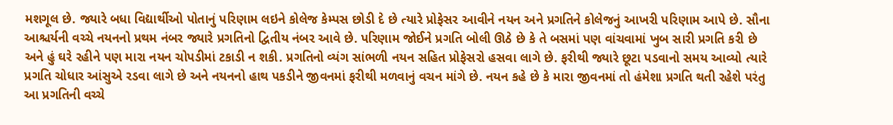મશગૂલ છે. જ્યારે બધા વિદ્યાર્થીઓ પોતાનું પરિણામ લઇને કોલેજ કેમ્પસ છોડી દે છે ત્યારે પ્રોફેસર આવીને નયન અને પ્રગતિને કોલેજનું આખરી પરિણામ આપે છે. સૌના આશ્ચર્યની વચ્ચે નયનનો પ્રથમ નંબર જ્યારે પ્રગતિનો દ્વિતીય નંબર આવે છે. પરિણામ જોઈને પ્રગતિ બોલી ઊઠે છે કે તે બસમાં પણ વાંચવામાં ખુબ સારી પ્રગતિ કરી છે અને હું ઘરે રહીને પણ મારા નયન ચોપડીમાં ટકાડી ન શકી. પ્રગતિનો વ્યંગ સાંભળી નયન સહિત પ્રોફેસરો હસવા લાગે છે. ફરીથી જ્યારે છૂટા પડવાનો સમય આવ્યો ત્યારે પ્રગતિ ચોધાર આંસુએ રડવા લાગે છે અને નયનનો હાથ પકડીને જીવનમાં ફરીથી મળવાનું વચન માંગે છે. નયન કહે છે કે મારા જીવનમાં તો હંમેશા પ્રગતિ થતી રહેશે પરંતુ આ પ્રગતિની વચ્ચે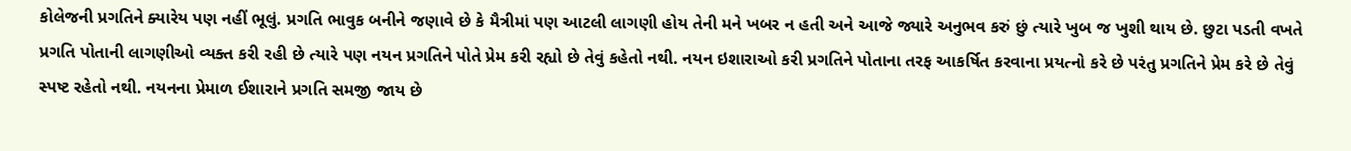કોલેજની પ્રગતિને ક્યારેય પણ નહીં ભૂલું. પ્રગતિ ભાવુક બનીને જણાવે છે કે મૈત્રીમાં પણ આટલી લાગણી હોય તેની મને ખબર ન હતી અને આજે જ્યારે અનુભવ કરું છું ત્યારે ખુબ જ ખુશી થાય છે. છુટા પડતી વખતે પ્રગતિ પોતાની લાગણીઓ વ્યક્ત કરી રહી છે ત્યારે પણ નયન પ્રગતિને પોતે પ્રેમ કરી રહ્યો છે તેવું કહેતો નથી. નયન ઇશારાઓ કરી પ્રગતિને પોતાના તરફ આકર્ષિત કરવાના પ્રયત્નો કરે છે પરંતુ પ્રગતિને પ્રેમ કરે છે તેવું સ્પષ્ટ રહેતો નથી. નયનના પ્રેમાળ ઈશારાને પ્રગતિ સમજી જાય છે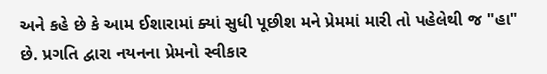અને કહે છે કે આમ ઈશારામાં ક્યાં સુધી પૂછીશ મને પ્રેમમાં મારી તો પહેલેથી જ "હા" છે. પ્રગતિ દ્વારા નયનના પ્રેમનો સ્વીકાર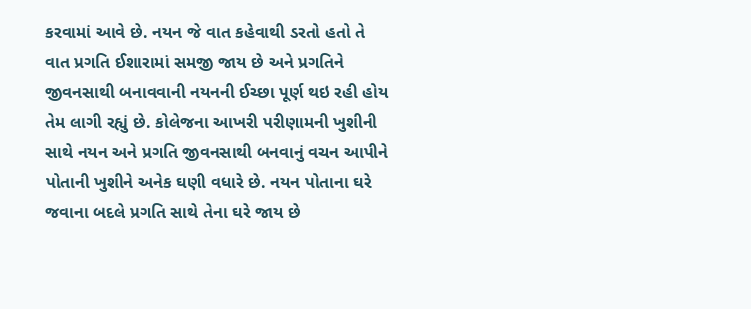કરવામાં આવે છે. નયન જે વાત કહેવાથી ડરતો હતો તે  વાત પ્રગતિ ઈશારામાં સમજી જાય છે અને પ્રગતિને જીવનસાથી બનાવવાની નયનની ઈચ્છા પૂર્ણ થઇ રહી હોય તેમ લાગી રહ્યું છે. કોલેજના આખરી પરીણામની ખુશીની સાથે નયન અને પ્રગતિ જીવનસાથી બનવાનું વચન આપીને પોતાની ખુશીને અનેક ઘણી વધારે છે. નયન પોતાના ઘરે જવાના બદલે પ્રગતિ સાથે તેના ઘરે જાય છે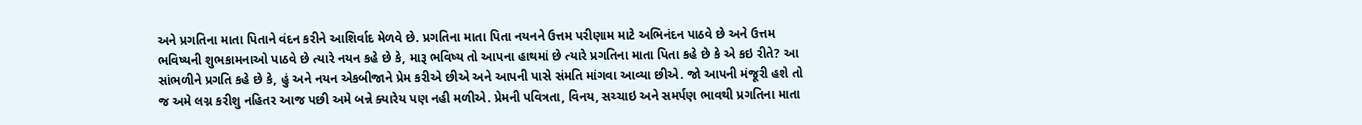અને પ્રગતિના માતા પિતાને વંદન કરીને આશિર્વાદ મેળવે છે. પ્રગતિના માતા પિતા નયનને ઉત્તમ પરીણામ માટે અભિનંદન પાઠવે છે અને ઉત્તમ ભવિષ્યની શુભકામનાઓ પાઠવે છે ત્યારે નયન કહે છે કે, મારૂ ભવિષ્ય તો આપના હાથમાં છે ત્યારે પ્રગતિના માતા પિતા કહે છે કે એ કઇ રીતે? આ સાંભળીને પ્રગતિ કહે છે કે, હું અને નયન એકબીજાને પ્રેમ કરીએ છીએ અને આપની પાસે સંમતિ માંગવા આવ્યા છીએ. જો આપની મંજૂરી હશે તો જ અમે લગ્ન કરીશુ નહિતર આજ પછી અમે બન્ને ક્યારેય પણ નહી મળીએ. પ્રેમની પવિત્રતા, વિનય, સચ્ચાઇ અને સમર્પણ ભાવથી પ્રગતિના માતા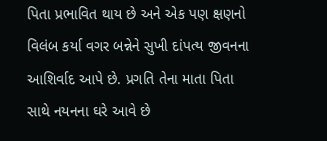પિતા પ્રભાવિત થાય છે અને એક પણ ક્ષણનો વિલંબ કર્યા વગર બન્નેને સુખી દાંપત્ય જીવનના આશિર્વાદ આપે છે. પ્રગતિ તેના માતા પિતા સાથે નયનના ઘરે આવે છે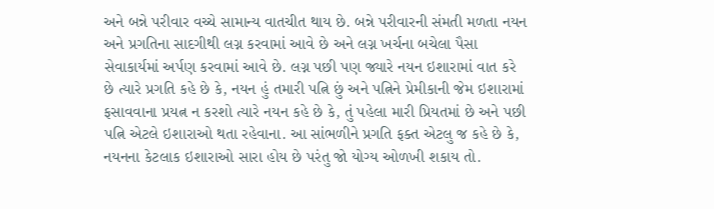અને બન્ને પરીવાર વચ્ચે સામાન્ય વાતચીત થાય છે. બન્ને પરીવારની સંમતી મળતા નયન અને પ્રગતિના સાદગીથી લગ્ન કરવામાં આવે છે અને લગ્ન ખર્ચના બચેલા પૈસા સેવાકાર્યમાં અર્પણ કરવામાં આવે છે. લગ્ન પછી પણ જ્યારે નયન ઇશારામાં વાત કરે છે ત્યારે પ્રગતિ કહે છે કે, નયન હું તમારી પત્નિ છું અને પત્નિને પ્રેમીકાની જેમ ઇશારામાં ફસાવવાના પ્રયત્ન ન કરશો ત્યારે નયન કહે છે કે, તું પહેલા મારી પ્રિયતમાં છે અને પછી પત્નિ એટલે ઇશારાઓ થતા રહેવાના. આ સાંભળીને પ્રગતિ ફક્ત એટલુ જ કહે છે કે, નયનના કેટલાક ઇશારાઓ સારા હોય છે પરંતુ જો યોગ્ય ઓળખી શકાય તો.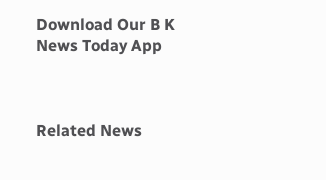Download Our B K News Today App



Related News